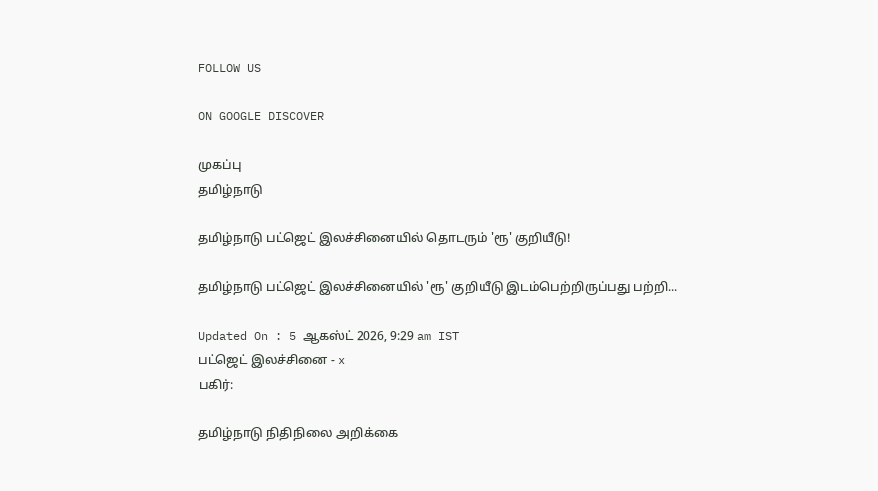FOLLOW US

ON GOOGLE DISCOVER

முகப்பு
தமிழ்நாடு

தமிழ்நாடு பட்ஜெட் இலச்சினையில் தொடரும் 'ரூ' குறியீடு!

தமிழ்நாடு பட்ஜெட் இலச்சினையில் 'ரூ' குறியீடு இடம்பெற்றிருப்பது பற்றி...

Updated On : 5 ஆகஸ்ட் 2026, 9:29 am IST
பட்ஜெட் இலச்சினை - x
பகிர்:

தமிழ்நாடு நிதிநிலை அறிக்கை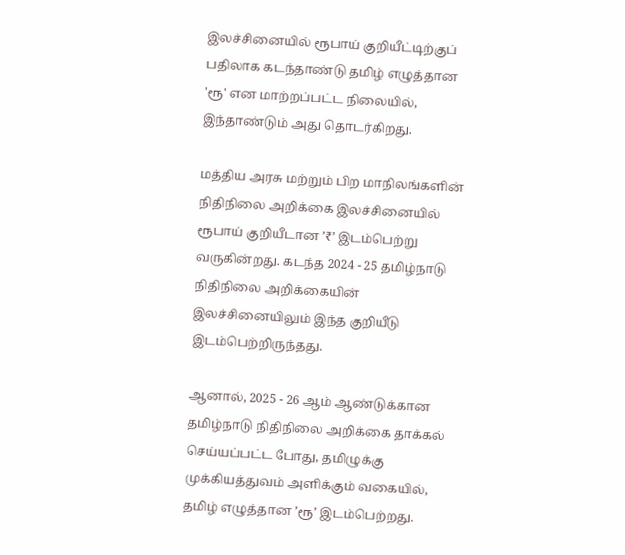இலச்சினையில் ரூபாய் குறியீட்டிற்குப் பதிலாக கடந்தாண்டு தமிழ் எழுத்தான 'ரூ' என மாற்றப்பட்ட நிலையில், இந்தாண்டும் அது தொடர்கிறது.

மத்திய அரசு மற்றும் பிற மாநிலங்களின் நிதிநிலை அறிக்கை இலச்சினையில் ரூபாய் குறியீடான ’₹’ இடம்பெற்று வருகின்றது. கடந்த 2024 - 25 தமிழ்நாடு நிதிநிலை அறிக்கையின் இலச்சினையிலும் இந்த குறியீடு இடம்பெற்றிருந்தது.

ஆனால், 2025 - 26 ஆம் ஆண்டுக்கான தமிழ்நாடு நிதிநிலை அறிக்கை தாக்கல் செய்யப்பட்ட போது, தமிழுக்கு முக்கியத்துவம் அளிக்கும் வகையில், தமிழ் எழுத்தான ’ரூ’ இடம்பெற்றது.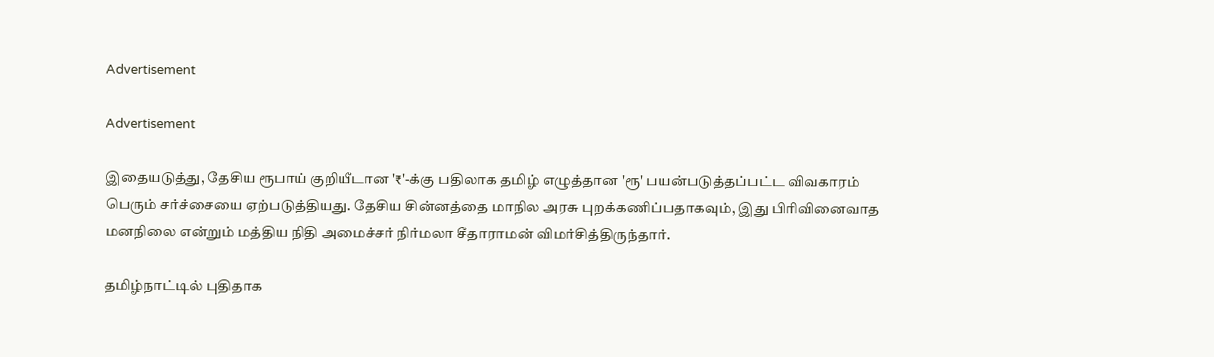Advertisement

Advertisement

இதையடுத்து, தேசிய ரூபாய் குறியீடான '₹'-க்கு பதிலாக தமிழ் எழுத்தான 'ரூ' பயன்படுத்தப்பட்ட விவகாரம் பெரும் சர்ச்சையை ஏற்படுத்தியது. தேசிய சின்னத்தை மாநில அரசு புறக்கணிப்பதாகவும், இது பிரிவினைவாத மனநிலை என்றும் மத்திய நிதி அமைச்சர் நிர்மலா சீதாராமன் விமர்சித்திருந்தார்.

தமிழ்நாட்டில் புதிதாக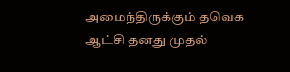அமைந்திருக்கும் தவெக ஆட்சி தனது முதல்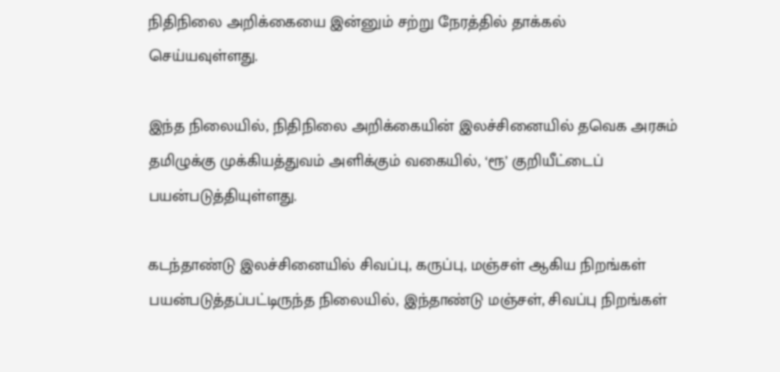நிதிநிலை அறிக்கையை இன்னும் சற்று நேரத்தில் தாக்கல் செய்யவுள்ளது.

இந்த நிலையில், நிதிநிலை அறிக்கையின் இலச்சினையில் தவெக அரசும் தமிழுக்கு முக்கியத்துவம் அளிக்கும் வகையில், ‘ரூ’ குறியீட்டைப் பயன்படுத்தியுள்ளது.

கடந்தாண்டு இலச்சினையில் சிவப்பு, கருப்பு, மஞ்சள் ஆகிய நிறங்கள் பயன்படுத்தப்பட்டிருந்த நிலையில், இந்தாண்டு மஞ்சள், சிவப்பு நிறங்கள்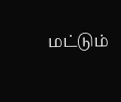மட்டும்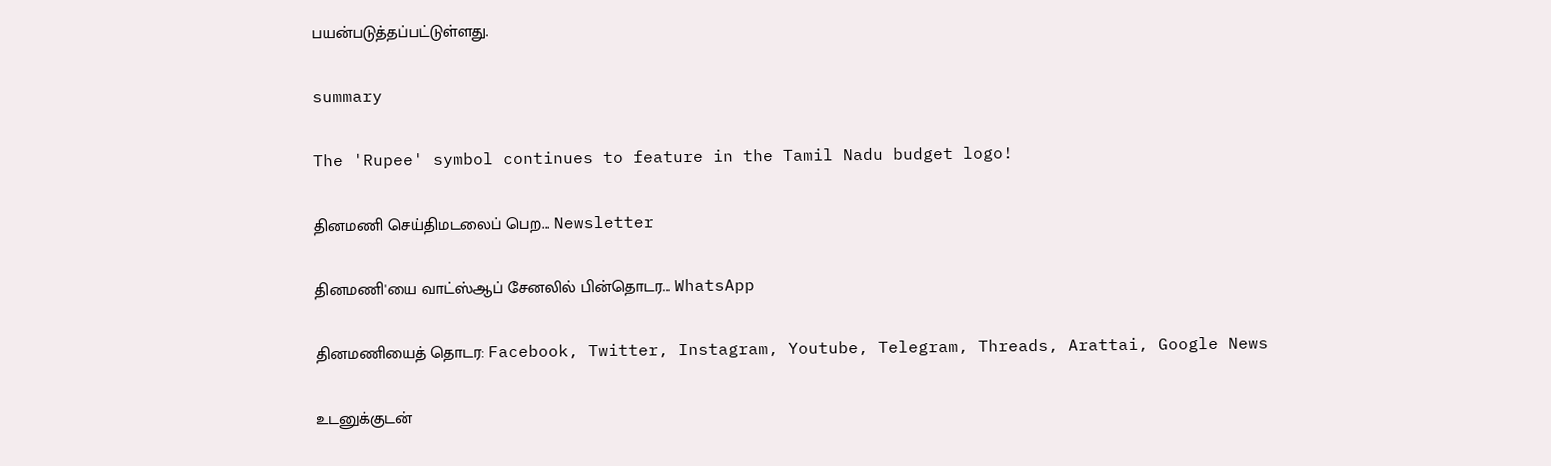பயன்படுத்தப்பட்டுள்ளது.

summary

The 'Rupee' symbol continues to feature in the Tamil Nadu budget logo!

தினமணி செய்திமடலைப் பெற... Newsletter

தினமணி'யை வாட்ஸ்ஆப் சேனலில் பின்தொடர... WhatsApp

தினமணியைத் தொடர: Facebook, Twitter, Instagram, Youtube, Telegram, Threads, Arattai, Google News

உடனுக்குடன்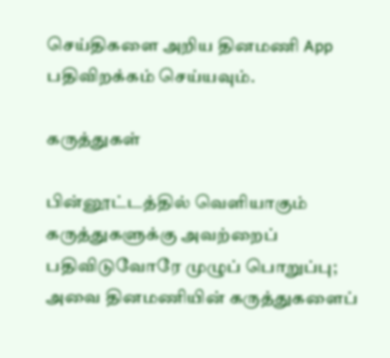செய்திகளை அறிய தினமணி App பதிவிறக்கம் செய்யவும்.

கருத்துகள்

பின்னூட்டத்தில் வெளியாகும் கருத்துகளுக்கு அவற்றைப் பதிவிடுவோரே முழுப் பொறுப்பு; அவை தினமணியின் கருத்துகளைப்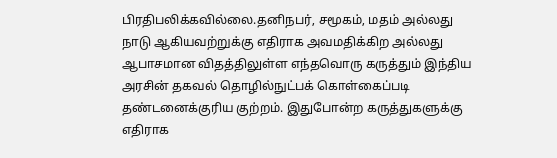பிரதிபலிக்கவில்லை.தனிநபர், சமூகம், மதம் அல்லது நாடு ஆகியவற்றுக்கு எதிராக அவமதிக்கிற அல்லது ஆபாசமான விதத்திலுள்ள எந்தவொரு கருத்தும் இந்திய அரசின் தகவல் தொழில்நுட்பக் கொள்கைப்படி தண்டனைக்குரிய குற்றம். இதுபோன்ற கருத்துகளுக்கு எதிராக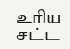உரிய சட்ட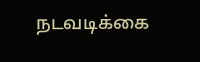நடவடிக்கை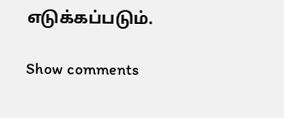எடுக்கப்படும்.

Show comments